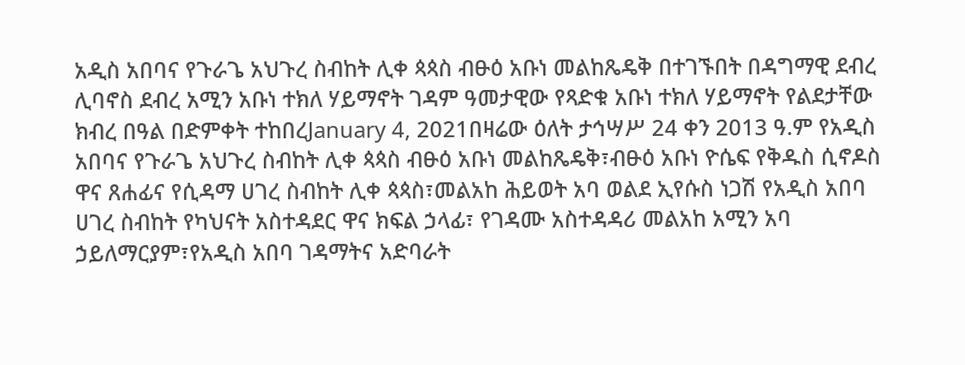አዲስ አበባና የጉራጌ አህጉረ ስብከት ሊቀ ጳጳስ ብፁዕ አቡነ መልከጼዴቅ በተገኙበት በዳግማዊ ደብረ ሊባኖስ ደብረ አሚን አቡነ ተክለ ሃይማኖት ገዳም ዓመታዊው የጻድቁ አቡነ ተክለ ሃይማኖት የልደታቸው ክብረ በዓል በድምቀት ተከበረJanuary 4, 2021በዛሬው ዕለት ታኅሣሥ 24 ቀን 2013 ዓ.ም የአዲስ አበባና የጉራጌ አህጉረ ስብከት ሊቀ ጳጳስ ብፁዕ አቡነ መልከጼዴቅ፣ብፁዕ አቡነ ዮሴፍ የቅዱስ ሲኖዶስ ዋና ጸሐፊና የሲዳማ ሀገረ ስብከት ሊቀ ጳጳስ፣መልአከ ሕይወት አባ ወልደ ኢየሱስ ነጋሽ የአዲስ አበባ ሀገረ ስብከት የካህናት አስተዳደር ዋና ክፍል ኃላፊ፣ የገዳሙ አስተዳዳሪ መልአከ አሚን አባ ኃይለማርያም፣የአዲስ አበባ ገዳማትና አድባራት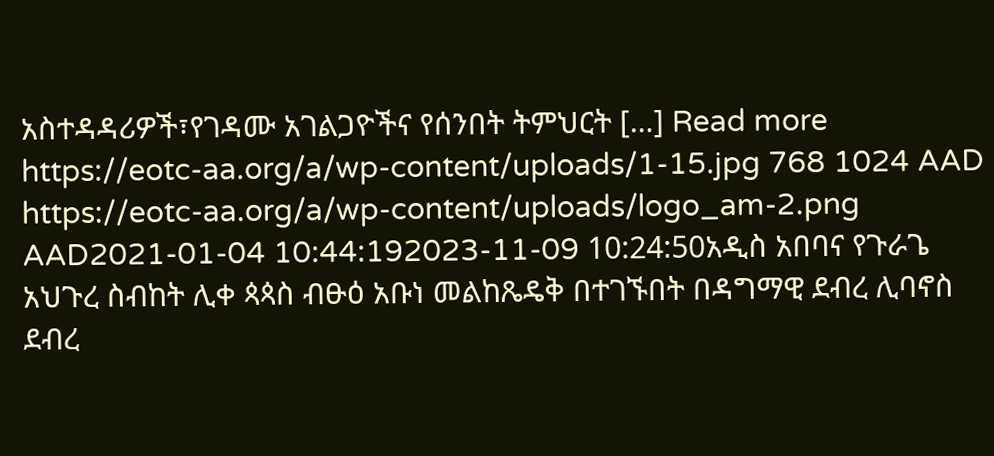አስተዳዳሪዎች፣የገዳሙ አገልጋዮችና የሰንበት ትምህርት […] Read more https://eotc-aa.org/a/wp-content/uploads/1-15.jpg 768 1024 AAD https://eotc-aa.org/a/wp-content/uploads/logo_am-2.png AAD2021-01-04 10:44:192023-11-09 10:24:50አዲስ አበባና የጉራጌ አህጉረ ስብከት ሊቀ ጳጳስ ብፁዕ አቡነ መልከጼዴቅ በተገኙበት በዳግማዊ ደብረ ሊባኖስ ደብረ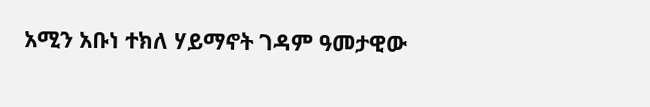አሚን አቡነ ተክለ ሃይማኖት ገዳም ዓመታዊው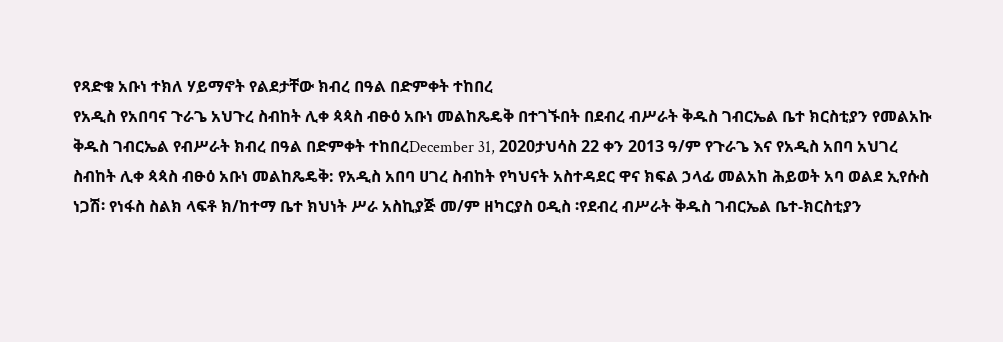የጻድቁ አቡነ ተክለ ሃይማኖት የልደታቸው ክብረ በዓል በድምቀት ተከበረ
የአዲስ የአበባና ጉራጌ አህጉረ ስብከት ሊቀ ጳጳስ ብፁዕ አቡነ መልከጼዴቅ በተገኙበት በደብረ ብሥራት ቅዱስ ገብርኤል ቤተ ክርስቲያን የመልአኩ ቅዱስ ገብርኤል የብሥራት ክብረ በዓል በድምቀት ተከበረDecember 31, 2020ታህሳስ 22 ቀን 2013 ዓ/ም የጉራጌ እና የአዲስ አበባ አህገረ ስብከት ሊቀ ጳጳስ ብፁዕ አቡነ መልከጼዴቅ: የአዲስ አበባ ሀገረ ስብከት የካህናት አስተዳደር ዋና ክፍል ኃላፊ መልአከ ሕይወት አባ ወልደ ኢየሱስ ነጋሽ፡ የነፋስ ስልክ ላፍቶ ክ/ከተማ ቤተ ክህነት ሥራ አስኪያጅ መ/ም ዘካርያስ ዐዲስ ፡የደብረ ብሥራት ቅዱስ ገብርኤል ቤተ-ክርስቲያን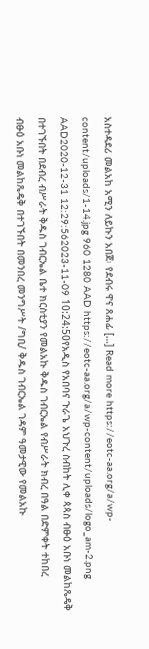አስተዳደሪ መልአከ አሚን ለይኩን አበጀ፡ የደብሩ ዋና ጸሐፊ […] Read more https://eotc-aa.org/a/wp-content/uploads/1-14.jpg 960 1280 AAD https://eotc-aa.org/a/wp-content/uploads/logo_am-2.png AAD2020-12-31 12:29:562023-11-09 10:24:50የአዲስ የአበባና ጉራጌ አህጉረ ስብከት ሊቀ ጳጳስ ብፁዕ አቡነ መልከጼዴቅ በተገኙበት በደብረ ብሥራት ቅዱስ ገብርኤል ቤተ ክርስቲያን የመልአኩ ቅዱስ ገብርኤል የብሥራት ክብረ በዓል በድምቀት ተከበረ
ብፁዕ አቡነ መልከጼዴቅ በተገኙበት በመንበረ መንግሥት /ግቢ/ ቅዱስ ገብርኤል ገዳም ዓመታዊው የመልአኩ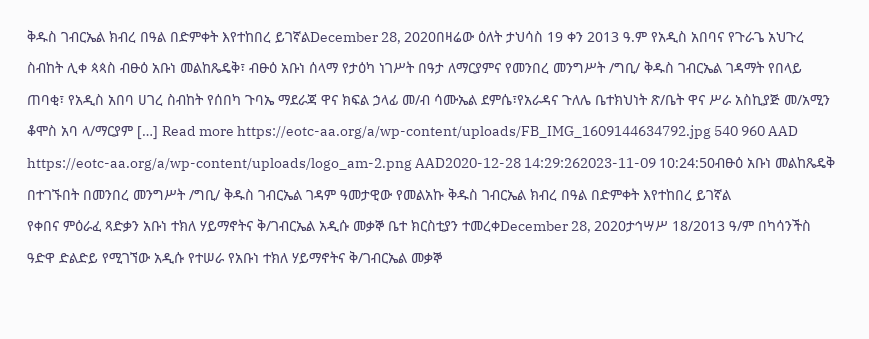ቅዱስ ገብርኤል ክብረ በዓል በድምቀት እየተከበረ ይገኛልDecember 28, 2020በዛሬው ዕለት ታህሳስ 19 ቀን 2013 ዓ.ም የአዲስ አበባና የጉራጌ አህጉረ ስብከት ሊቀ ጳጳስ ብፁዕ አቡነ መልከጼዴቅ፣ ብፁዕ አቡነ ሰላማ የታዕካ ነገሥት በዓታ ለማርያምና የመንበረ መንግሥት /ግቢ/ ቅዱስ ገብርኤል ገዳማት የበላይ ጠባቂ፣ የአዲስ አበባ ሀገረ ስብከት የሰበካ ጉባኤ ማደራጃ ዋና ክፍል ኃላፊ መ/ብ ሳሙኤል ደምሴ፣የአራዳና ጉለሌ ቤተክህነት ጽ/ቤት ዋና ሥራ አስኪያጅ መ/አሚን ቆሞስ አባ ላ/ማርያም […] Read more https://eotc-aa.org/a/wp-content/uploads/FB_IMG_1609144634792.jpg 540 960 AAD https://eotc-aa.org/a/wp-content/uploads/logo_am-2.png AAD2020-12-28 14:29:262023-11-09 10:24:50ብፁዕ አቡነ መልከጼዴቅ በተገኙበት በመንበረ መንግሥት /ግቢ/ ቅዱስ ገብርኤል ገዳም ዓመታዊው የመልአኩ ቅዱስ ገብርኤል ክብረ በዓል በድምቀት እየተከበረ ይገኛል
የቀበና ምዕራፈ ጻድቃን አቡነ ተክለ ሃይማኖትና ቅ/ገብርኤል አዲሱ መቃኞ ቤተ ክርስቲያን ተመረቀDecember 28, 2020ታኅሣሥ 18/2013 ዓ/ም በካሳንችስ ዓድዋ ድልድይ የሚገኘው አዲሱ የተሠራ የአቡነ ተክለ ሃይማኖትና ቅ/ገብርኤል መቃኞ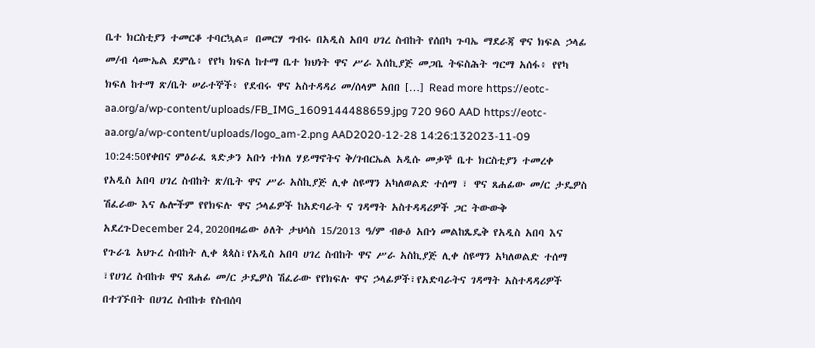ቤተ ክርስቲያን ተመርቆ ተባርኳል። በመርሃ ግብሩ በአዲስ አበባ ሀገረ ስብከት የሰበካ ጉባኤ ማደራጃ ዋና ክፍል ኃላፊ መ/ብ ሳሙኤል ደምሴ፥ የየካ ክፍለ ከተማ ቤተ ክህነት ዋና ሥራ እሰኪያጅ መጋቤ ትፍስሕት ግርማ አሰፋ፥ የየካ ክፍለ ከተማ ጽ/ቤት ሠራተኞች፥ የደብሩ ዋና አስተዳዳሪ መ/ሰላም አበበ […] Read more https://eotc-aa.org/a/wp-content/uploads/FB_IMG_1609144488659.jpg 720 960 AAD https://eotc-aa.org/a/wp-content/uploads/logo_am-2.png AAD2020-12-28 14:26:132023-11-09 10:24:50የቀበና ምዕራፈ ጻድቃን አቡነ ተክለ ሃይማኖትና ቅ/ገብርኤል አዲሱ መቃኞ ቤተ ክርስቲያን ተመረቀ
የአዲስ አበባ ሀገረ ስብከት ጽ/ቤት ዋና ሥራ አስኪያጅ ሊቀ ስዩማን አካለወልድ ተሰማ ፣ ዋና ጸሐፊው መ/ር ታዴዎስ ሽፈራው እና ሌሎችም የየክፍሉ ዋና ኃላፊዎች ከአድባራት ና ገዳማት አስተዳዳሪዎች ጋር ትውውቅ አደረጉDecember 24, 2020በዛሬው ዕለት ታህሳስ 15/2013 ዓ/ም ብፁዕ አቡነ መልከጼዴቅ የአዲስ አበባ እና የጉራጌ አህጉረ ስብከት ሊቀ ጳጳስ፣የአዲስ አበባ ሀገረ ስብከት ዋና ሥራ አስኪያጅ ሊቀ ስዩማን አካለወልድ ተሰማ ፣የሀገረ ስብከቱ ዋና ጸሐፊ መ/ር ታዴዎስ ሽፈራው የየክፍሉ ዋና ኃላፊዎች፣የአድባራትና ገዳማት አስተዳዳሪዎች በተገኙበት በሀገረ ስብከቱ የስብሰባ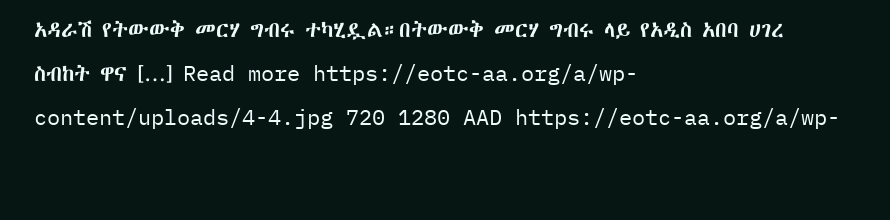አዳራሽ የትውውቅ መርሃ ግብሩ ተካሂዷል።በትውውቅ መርሃ ግብሩ ላይ የአዲስ አበባ ሀገረ ስብከት ዋና […] Read more https://eotc-aa.org/a/wp-content/uploads/4-4.jpg 720 1280 AAD https://eotc-aa.org/a/wp-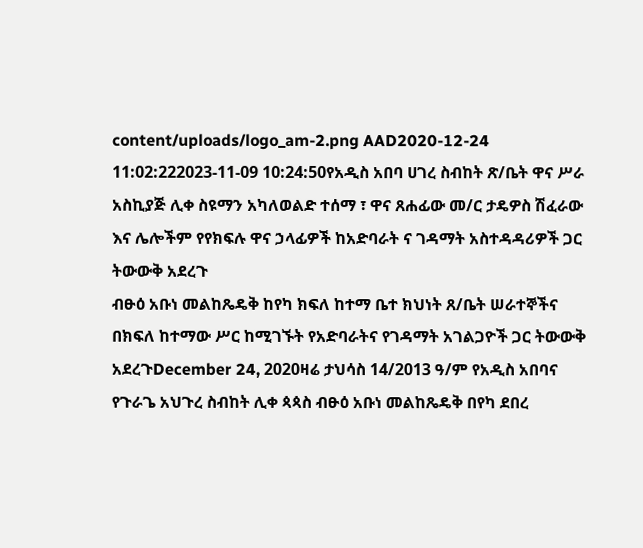content/uploads/logo_am-2.png AAD2020-12-24 11:02:222023-11-09 10:24:50የአዲስ አበባ ሀገረ ስብከት ጽ/ቤት ዋና ሥራ አስኪያጅ ሊቀ ስዩማን አካለወልድ ተሰማ ፣ ዋና ጸሐፊው መ/ር ታዴዎስ ሽፈራው እና ሌሎችም የየክፍሉ ዋና ኃላፊዎች ከአድባራት ና ገዳማት አስተዳዳሪዎች ጋር ትውውቅ አደረጉ
ብፁዕ አቡነ መልከጼዴቅ ከየካ ክፍለ ከተማ ቤተ ክህነት ጸ/ቤት ሠራተኞችና በክፍለ ከተማው ሥር ከሚገኙት የአድባራትና የገዳማት አገልጋዮች ጋር ትውውቅ አደረጉDecember 24, 2020ዛሬ ታህሳስ 14/2013 ዓ/ም የአዲስ አበባና የጉራጌ አህጉረ ስብከት ሊቀ ጳጳስ ብፁዕ አቡነ መልከጼዴቅ በየካ ደበረ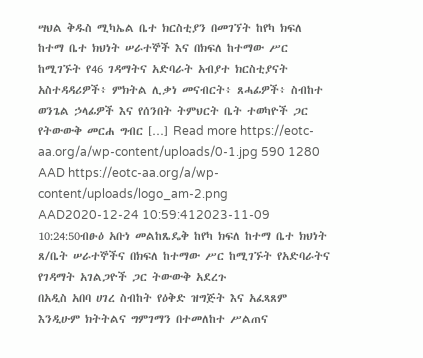ሣህል ቅዱስ ሚካኤል ቤተ ክርስቲያን በመገኘት ከየካ ክፍለ ከተማ ቤተ ክህነት ሠራተኞች እና በክፍለ ከተማው ሥር ከሚገኙት የ46 ገዳማትና አድባራት አብያተ ክርስቲያናት አስተዳዳሪዎች፥ ምክትል ሊቃነ መናብርት፥ ጸሓፊዎች፥ ስብከተ ወንጌል ኃላፊዎች እና የሰንበት ትምህርት ቤት ተወካዮች ጋር የትውውቅ መርሐ ግብር […] Read more https://eotc-aa.org/a/wp-content/uploads/0-1.jpg 590 1280 AAD https://eotc-aa.org/a/wp-content/uploads/logo_am-2.png AAD2020-12-24 10:59:412023-11-09 10:24:50ብፁዕ አቡነ መልከጼዴቅ ከየካ ክፍለ ከተማ ቤተ ክህነት ጸ/ቤት ሠራተኞችና በክፍለ ከተማው ሥር ከሚገኙት የአድባራትና የገዳማት አገልጋዮች ጋር ትውውቅ አደረጉ
በአዲስ አበባ ሀገረ ስብከት የዕቅድ ዝግጅት እና አፈጻጸም እንዲሁም ክትትልና ግምገማን በተመለከተ ሥልጠና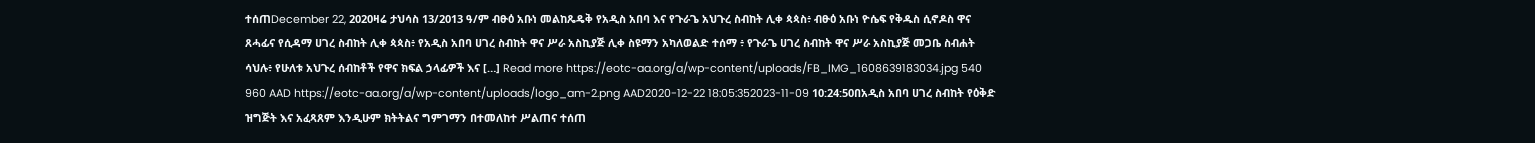ተሰጠDecember 22, 2020ዛሬ ታህሳስ 13/2013 ዓ/ም ብፁዕ አቡነ መልከጼዴቅ የአዲስ አበባ እና የጉራጌ አህጉረ ስብከት ሊቀ ጳጳስ፥ ብፁዕ አቡነ ዮሴፍ የቅዱስ ሲኖዶስ ዋና ጸሓፊና የሲዳማ ሀገረ ስብከት ሊቀ ጳጳስ፥ የአዲስ አበባ ሀገረ ስብከት ዋና ሥራ አስኪያጅ ሊቀ ስዩማን አካለወልድ ተሰማ ፥ የጉራጌ ሀገረ ስብከት ዋና ሥራ አስኪያጅ መጋቤ ስብሐት ሳህሉ፥ የሁለቱ አህጉረ ሰብከቶች የዋና ክፍል ኃላፊዎች እና […] Read more https://eotc-aa.org/a/wp-content/uploads/FB_IMG_1608639183034.jpg 540 960 AAD https://eotc-aa.org/a/wp-content/uploads/logo_am-2.png AAD2020-12-22 18:05:352023-11-09 10:24:50በአዲስ አበባ ሀገረ ስብከት የዕቅድ ዝግጅት እና አፈጻጸም እንዲሁም ክትትልና ግምገማን በተመለከተ ሥልጠና ተሰጠ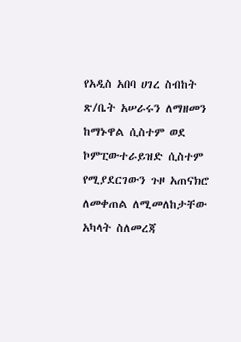የአዲስ አበባ ሀገረ ስብከት ጽ/ቤት አሠራሩን ለማዘመን ከማኑዋል ሲስተም ወደ ኮምፒውተራይዝድ ሲስተም የሚያደርገውን ጉዞ አጠናክሮ ለመቀጠል ለሚመለከታቸው አካላት ስለመረጃ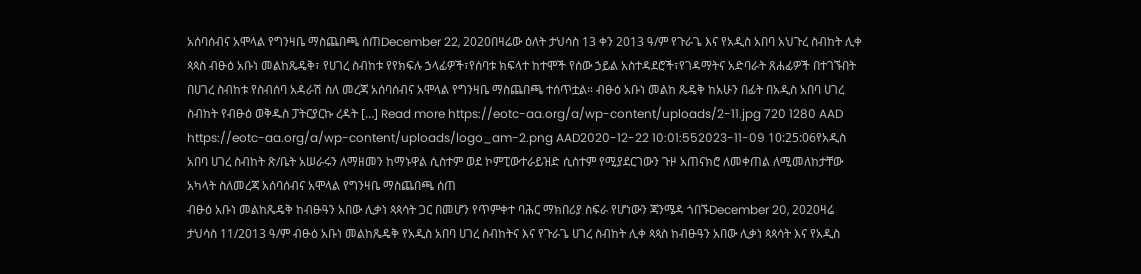አሰባሰብና አሞላል የግንዛቤ ማስጨበጫ ሰጠDecember 22, 2020በዛሬው ዕለት ታህሳስ 13 ቀን 2013 ዓ/ም የጉራጌ እና የአዲስ አበባ አህጉረ ስብከት ሊቀ ጳጳስ ብፁዕ አቡነ መልከጼዴቅ፣ የሀገረ ስብከቱ የየክፍሉ ኃላፊዎች፣የሰባቱ ክፍላተ ከተሞች የሰው ኃይል አስተዳደሮች፣የገዳማትና አድባራት ጸሐፊዎች በተገኙበት በሀገረ ስብከቱ የስብሰባ አዳራሽ ስለ መረጃ አሰባሰብና አሞላል የግንዛቤ ማስጨበጫ ተሰጥቷል። ብፁዕ አቡነ መልከ ጼዴቅ ከአሁን በፊት በአዲስ አበባ ሀገረ ስብከት የብፁዕ ወቅዱስ ፓትርያርኩ ረዳት […] Read more https://eotc-aa.org/a/wp-content/uploads/2-11.jpg 720 1280 AAD https://eotc-aa.org/a/wp-content/uploads/logo_am-2.png AAD2020-12-22 10:01:552023-11-09 10:25:06የአዲስ አበባ ሀገረ ስብከት ጽ/ቤት አሠራሩን ለማዘመን ከማኑዋል ሲስተም ወደ ኮምፒውተራይዝድ ሲስተም የሚያደርገውን ጉዞ አጠናክሮ ለመቀጠል ለሚመለከታቸው አካላት ስለመረጃ አሰባሰብና አሞላል የግንዛቤ ማስጨበጫ ሰጠ
ብፁዕ አቡነ መልከጼዴቅ ከብፁዓን አበው ሊቃነ ጳጳሳት ጋር በመሆን የጥምቀተ ባሕር ማክበሪያ ስፍራ የሆነውን ጃንሜዳ ጎበኙDecember 20, 2020ዛሬ ታህሳስ 11/2013 ዓ/ም ብፁዕ አቡነ መልከጼዴቅ የአዲስ አበባ ሀገረ ስብከትና እና የጉራጌ ሀገረ ስብከት ሊቀ ጳጳስ ከብፁዓን አበው ሊቃነ ጳጳሳት እና የአዲስ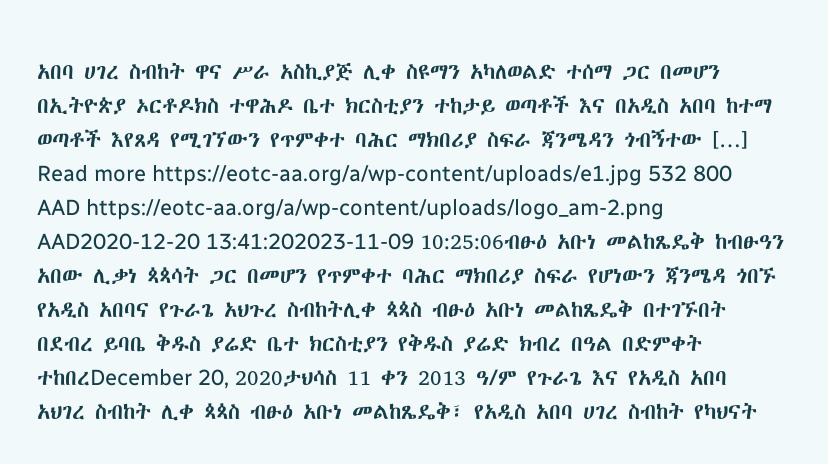አበባ ሀገረ ስብከት ዋና ሥራ አስኪያጅ ሊቀ ስዩማን አካለወልድ ተሰማ ጋር በመሆን በኢትዮጵያ ኦርቶዶክስ ተዋሕዶ ቤተ ክርስቲያን ተከታይ ወጣቶች እና በአዲስ አበባ ከተማ ወጣቶች እየጸዳ የሚገኘውን የጥምቀተ ባሕር ማክበሪያ ስፍራ ጃንሜዳን ጎብኝተው […] Read more https://eotc-aa.org/a/wp-content/uploads/e1.jpg 532 800 AAD https://eotc-aa.org/a/wp-content/uploads/logo_am-2.png AAD2020-12-20 13:41:202023-11-09 10:25:06ብፁዕ አቡነ መልከጼዴቅ ከብፁዓን አበው ሊቃነ ጳጳሳት ጋር በመሆን የጥምቀተ ባሕር ማክበሪያ ስፍራ የሆነውን ጃንሜዳ ጎበኙ
የአዲስ አበባና የጉራጌ አህጉረ ስብከትሊቀ ጳጳስ ብፁዕ አቡነ መልከጼዴቅ በተገኙበት በደብረ ይባቤ ቅዱስ ያሬድ ቤተ ክርስቲያን የቅዱስ ያሬድ ክብረ በዓል በድምቀት ተከበረDecember 20, 2020ታህሳስ 11 ቀን 2013 ዓ/ም የጉራጌ እና የአዲስ አበባ አህገረ ስብከት ሊቀ ጳጳስ ብፁዕ አቡነ መልከጼዴቅ፣ የአዲስ አበባ ሀገረ ስብከት የካህናት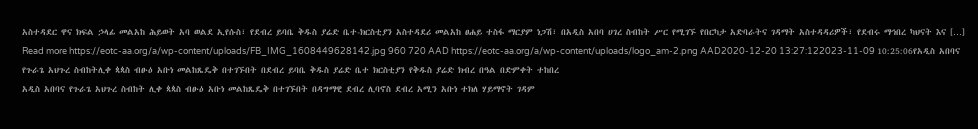አስተዳደር ዋና ክፍል ኃላፊ መልአከ ሕይወት አባ ወልደ ኢየሱስ፣ የደብረ ይባቤ ቅዱስ ያሬድ ቤተ-ክርስቲያን አስተዳደሪ መልአከ ፀሐይ ተስፋ ማርያም ነጋሽ፣ በአዲስ አበባ ሀገረ ስብከት ሥር የሚገኙ የበርካታ አድባራትና ገዳማት አስተዳዳሪዎች፣ የደብሩ ማኅበረ ካህናት እና […] Read more https://eotc-aa.org/a/wp-content/uploads/FB_IMG_1608449628142.jpg 960 720 AAD https://eotc-aa.org/a/wp-content/uploads/logo_am-2.png AAD2020-12-20 13:27:122023-11-09 10:25:06የአዲስ አበባና የጉራጌ አህጉረ ስብከትሊቀ ጳጳስ ብፁዕ አቡነ መልከጼዴቅ በተገኙበት በደብረ ይባቤ ቅዱስ ያሬድ ቤተ ክርስቲያን የቅዱስ ያሬድ ክብረ በዓል በድምቀት ተከበረ
አዲስ አበባና የጉራጌ አህጉረ ስብከት ሊቀ ጳጳስ ብፁዕ አቡነ መልከጼዴቅ በተገኙበት በዳግማዊ ደብረ ሊባኖስ ደብረ አሚን አቡነ ተክለ ሃይማኖት ገዳም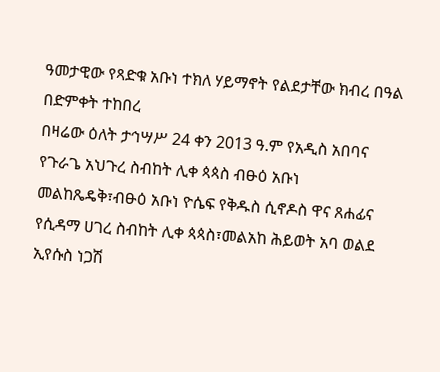ዓመታዊው የጻድቁ አቡነ ተክለ ሃይማኖት የልደታቸው ክብረ በዓል በድምቀት ተከበረ
በዛሬው ዕለት ታኅሣሥ 24 ቀን 2013 ዓ.ም የአዲስ አበባና የጉራጌ አህጉረ ስብከት ሊቀ ጳጳስ ብፁዕ አቡነ መልከጼዴቅ፣ብፁዕ አቡነ ዮሴፍ የቅዱስ ሲኖዶስ ዋና ጸሐፊና የሲዳማ ሀገረ ስብከት ሊቀ ጳጳስ፣መልአከ ሕይወት አባ ወልደ ኢየሱስ ነጋሽ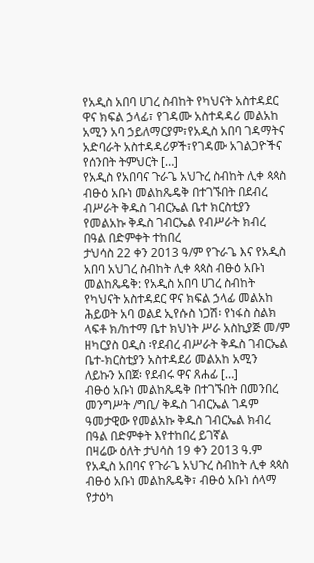የአዲስ አበባ ሀገረ ስብከት የካህናት አስተዳደር ዋና ክፍል ኃላፊ፣ የገዳሙ አስተዳዳሪ መልአከ አሚን አባ ኃይለማርያም፣የአዲስ አበባ ገዳማትና አድባራት አስተዳዳሪዎች፣የገዳሙ አገልጋዮችና የሰንበት ትምህርት […]
የአዲስ የአበባና ጉራጌ አህጉረ ስብከት ሊቀ ጳጳስ ብፁዕ አቡነ መልከጼዴቅ በተገኙበት በደብረ ብሥራት ቅዱስ ገብርኤል ቤተ ክርስቲያን የመልአኩ ቅዱስ ገብርኤል የብሥራት ክብረ በዓል በድምቀት ተከበረ
ታህሳስ 22 ቀን 2013 ዓ/ም የጉራጌ እና የአዲስ አበባ አህገረ ስብከት ሊቀ ጳጳስ ብፁዕ አቡነ መልከጼዴቅ: የአዲስ አበባ ሀገረ ስብከት የካህናት አስተዳደር ዋና ክፍል ኃላፊ መልአከ ሕይወት አባ ወልደ ኢየሱስ ነጋሽ፡ የነፋስ ስልክ ላፍቶ ክ/ከተማ ቤተ ክህነት ሥራ አስኪያጅ መ/ም ዘካርያስ ዐዲስ ፡የደብረ ብሥራት ቅዱስ ገብርኤል ቤተ-ክርስቲያን አስተዳደሪ መልአከ አሚን ለይኩን አበጀ፡ የደብሩ ዋና ጸሐፊ […]
ብፁዕ አቡነ መልከጼዴቅ በተገኙበት በመንበረ መንግሥት /ግቢ/ ቅዱስ ገብርኤል ገዳም ዓመታዊው የመልአኩ ቅዱስ ገብርኤል ክብረ በዓል በድምቀት እየተከበረ ይገኛል
በዛሬው ዕለት ታህሳስ 19 ቀን 2013 ዓ.ም የአዲስ አበባና የጉራጌ አህጉረ ስብከት ሊቀ ጳጳስ ብፁዕ አቡነ መልከጼዴቅ፣ ብፁዕ አቡነ ሰላማ የታዕካ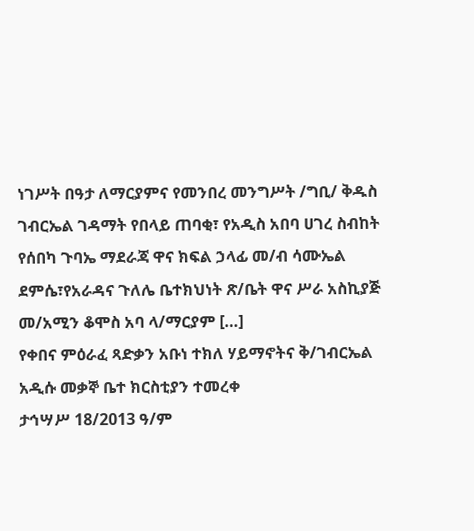ነገሥት በዓታ ለማርያምና የመንበረ መንግሥት /ግቢ/ ቅዱስ ገብርኤል ገዳማት የበላይ ጠባቂ፣ የአዲስ አበባ ሀገረ ስብከት የሰበካ ጉባኤ ማደራጃ ዋና ክፍል ኃላፊ መ/ብ ሳሙኤል ደምሴ፣የአራዳና ጉለሌ ቤተክህነት ጽ/ቤት ዋና ሥራ አስኪያጅ መ/አሚን ቆሞስ አባ ላ/ማርያም […]
የቀበና ምዕራፈ ጻድቃን አቡነ ተክለ ሃይማኖትና ቅ/ገብርኤል አዲሱ መቃኞ ቤተ ክርስቲያን ተመረቀ
ታኅሣሥ 18/2013 ዓ/ም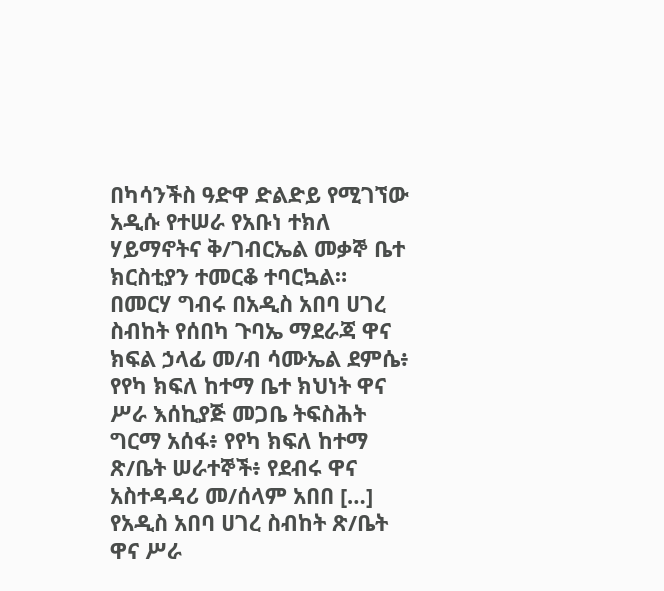በካሳንችስ ዓድዋ ድልድይ የሚገኘው አዲሱ የተሠራ የአቡነ ተክለ ሃይማኖትና ቅ/ገብርኤል መቃኞ ቤተ ክርስቲያን ተመርቆ ተባርኳል። በመርሃ ግብሩ በአዲስ አበባ ሀገረ ስብከት የሰበካ ጉባኤ ማደራጃ ዋና ክፍል ኃላፊ መ/ብ ሳሙኤል ደምሴ፥ የየካ ክፍለ ከተማ ቤተ ክህነት ዋና ሥራ እሰኪያጅ መጋቤ ትፍስሕት ግርማ አሰፋ፥ የየካ ክፍለ ከተማ ጽ/ቤት ሠራተኞች፥ የደብሩ ዋና አስተዳዳሪ መ/ሰላም አበበ […]
የአዲስ አበባ ሀገረ ስብከት ጽ/ቤት ዋና ሥራ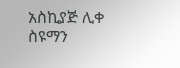አስኪያጅ ሊቀ ስዩማን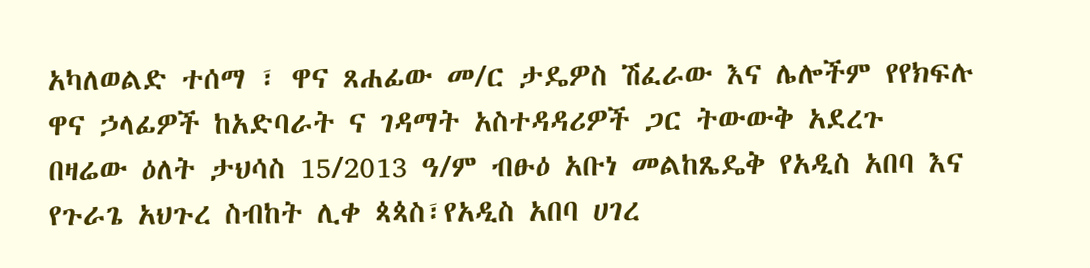አካለወልድ ተሰማ ፣ ዋና ጸሐፊው መ/ር ታዴዎስ ሽፈራው እና ሌሎችም የየክፍሉ ዋና ኃላፊዎች ከአድባራት ና ገዳማት አስተዳዳሪዎች ጋር ትውውቅ አደረጉ
በዛሬው ዕለት ታህሳስ 15/2013 ዓ/ም ብፁዕ አቡነ መልከጼዴቅ የአዲስ አበባ እና የጉራጌ አህጉረ ስብከት ሊቀ ጳጳስ፣የአዲስ አበባ ሀገረ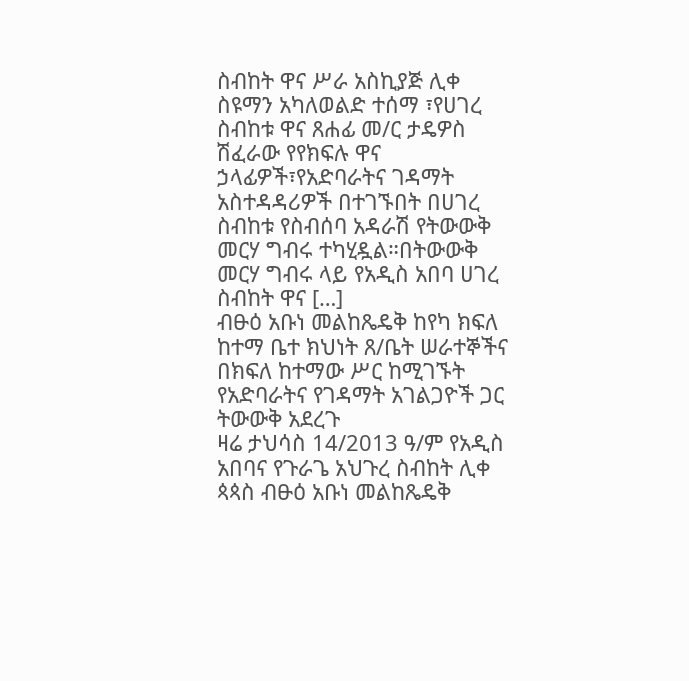ስብከት ዋና ሥራ አስኪያጅ ሊቀ ስዩማን አካለወልድ ተሰማ ፣የሀገረ ስብከቱ ዋና ጸሐፊ መ/ር ታዴዎስ ሽፈራው የየክፍሉ ዋና ኃላፊዎች፣የአድባራትና ገዳማት አስተዳዳሪዎች በተገኙበት በሀገረ ስብከቱ የስብሰባ አዳራሽ የትውውቅ መርሃ ግብሩ ተካሂዷል።በትውውቅ መርሃ ግብሩ ላይ የአዲስ አበባ ሀገረ ስብከት ዋና […]
ብፁዕ አቡነ መልከጼዴቅ ከየካ ክፍለ ከተማ ቤተ ክህነት ጸ/ቤት ሠራተኞችና በክፍለ ከተማው ሥር ከሚገኙት የአድባራትና የገዳማት አገልጋዮች ጋር ትውውቅ አደረጉ
ዛሬ ታህሳስ 14/2013 ዓ/ም የአዲስ አበባና የጉራጌ አህጉረ ስብከት ሊቀ ጳጳስ ብፁዕ አቡነ መልከጼዴቅ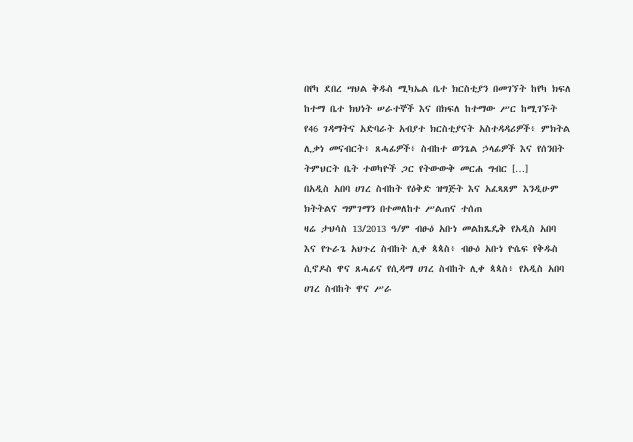በየካ ደበረ ሣህል ቅዱስ ሚካኤል ቤተ ክርስቲያን በመገኘት ከየካ ክፍለ ከተማ ቤተ ክህነት ሠራተኞች እና በክፍለ ከተማው ሥር ከሚገኙት የ46 ገዳማትና አድባራት አብያተ ክርስቲያናት አስተዳዳሪዎች፥ ምክትል ሊቃነ መናብርት፥ ጸሓፊዎች፥ ስብከተ ወንጌል ኃላፊዎች እና የሰንበት ትምህርት ቤት ተወካዮች ጋር የትውውቅ መርሐ ግብር […]
በአዲስ አበባ ሀገረ ስብከት የዕቅድ ዝግጅት እና አፈጻጸም እንዲሁም ክትትልና ግምገማን በተመለከተ ሥልጠና ተሰጠ
ዛሬ ታህሳስ 13/2013 ዓ/ም ብፁዕ አቡነ መልከጼዴቅ የአዲስ አበባ እና የጉራጌ አህጉረ ስብከት ሊቀ ጳጳስ፥ ብፁዕ አቡነ ዮሴፍ የቅዱስ ሲኖዶስ ዋና ጸሓፊና የሲዳማ ሀገረ ስብከት ሊቀ ጳጳስ፥ የአዲስ አበባ ሀገረ ስብከት ዋና ሥራ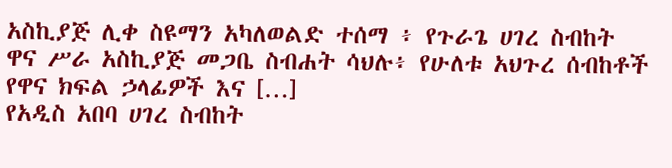አስኪያጅ ሊቀ ስዩማን አካለወልድ ተሰማ ፥ የጉራጌ ሀገረ ስብከት ዋና ሥራ አስኪያጅ መጋቤ ስብሐት ሳህሉ፥ የሁለቱ አህጉረ ሰብከቶች የዋና ክፍል ኃላፊዎች እና […]
የአዲስ አበባ ሀገረ ስብከት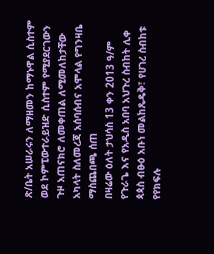ጽ/ቤት አሠራሩን ለማዘመን ከማኑዋል ሲስተም ወደ ኮምፒውተራይዝድ ሲስተም የሚያደርገውን ጉዞ አጠናክሮ ለመቀጠል ለሚመለከታቸው አካላት ስለመረጃ አሰባሰብና አሞላል የግንዛቤ ማስጨበጫ ሰጠ
በዛሬው ዕለት ታህሳስ 13 ቀን 2013 ዓ/ም የጉራጌ እና የአዲስ አበባ አህጉረ ስብከት ሊቀ ጳጳስ ብፁዕ አቡነ መልከጼዴቅ፣ የሀገረ ስብከቱ የየክፍሉ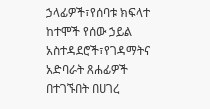ኃላፊዎች፣የሰባቱ ክፍላተ ከተሞች የሰው ኃይል አስተዳደሮች፣የገዳማትና አድባራት ጸሐፊዎች በተገኙበት በሀገረ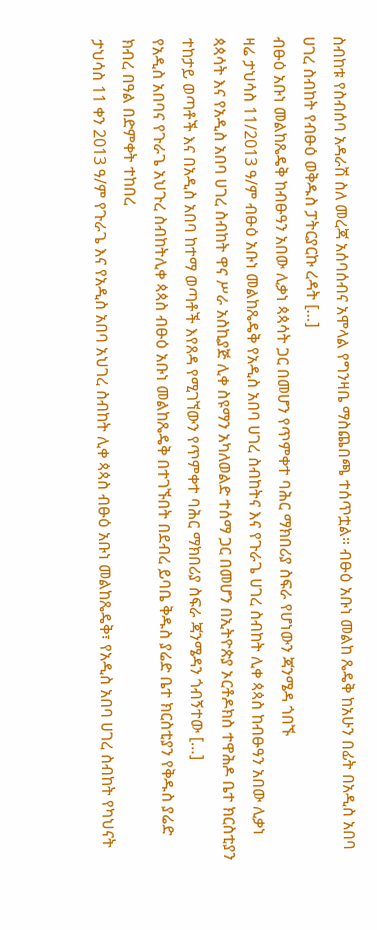ስብከቱ የስብሰባ አዳራሽ ስለ መረጃ አሰባሰብና አሞላል የግንዛቤ ማስጨበጫ ተሰጥቷል። ብፁዕ አቡነ መልከ ጼዴቅ ከአሁን በፊት በአዲስ አበባ ሀገረ ስብከት የብፁዕ ወቅዱስ ፓትርያርኩ ረዳት […]
ብፁዕ አቡነ መልከጼዴቅ ከብፁዓን አበው ሊቃነ ጳጳሳት ጋር በመሆን የጥምቀተ ባሕር ማክበሪያ ስፍራ የሆነውን ጃንሜዳ ጎበኙ
ዛሬ ታህሳስ 11/2013 ዓ/ም ብፁዕ አቡነ መልከጼዴቅ የአዲስ አበባ ሀገረ ስብከትና እና የጉራጌ ሀገረ ስብከት ሊቀ ጳጳስ ከብፁዓን አበው ሊቃነ ጳጳሳት እና የአዲስ አበባ ሀገረ ስብከት ዋና ሥራ አስኪያጅ ሊቀ ስዩማን አካለወልድ ተሰማ ጋር በመሆን በኢትዮጵያ ኦርቶዶክስ ተዋሕዶ ቤተ ክርስቲያን ተከታይ ወጣቶች እና በአዲስ አበባ ከተማ ወጣቶች እየጸዳ የሚገኘውን የጥምቀተ ባሕር ማክበሪያ ስፍራ ጃንሜዳን ጎብኝተው […]
የአዲስ አበባና የጉራጌ አህጉረ ስብከትሊቀ ጳጳስ ብፁዕ አቡነ መልከጼዴቅ በተገኙበት በደብረ ይባቤ ቅዱስ ያሬድ ቤተ ክርስቲያን የቅዱስ ያሬድ ክብረ በዓል በድምቀት ተከበረ
ታህሳስ 11 ቀን 2013 ዓ/ም የጉራጌ እና የአዲስ አበባ አህገረ ስብከት ሊቀ ጳጳስ ብፁዕ አቡነ መልከጼዴቅ፣ የአዲስ አበባ ሀገረ ስብከት የካህናት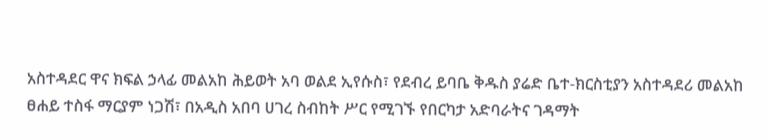አስተዳደር ዋና ክፍል ኃላፊ መልአከ ሕይወት አባ ወልደ ኢየሱስ፣ የደብረ ይባቤ ቅዱስ ያሬድ ቤተ-ክርስቲያን አስተዳደሪ መልአከ ፀሐይ ተስፋ ማርያም ነጋሽ፣ በአዲስ አበባ ሀገረ ስብከት ሥር የሚገኙ የበርካታ አድባራትና ገዳማት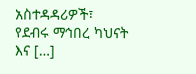አስተዳዳሪዎች፣ የደብሩ ማኅበረ ካህናት እና […]